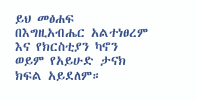ይህ መፅሐፍ በእግዚአብሔር አልተነፀረም እና የክርስቲያን ካኖን ወይም የአይሁድ ታናክ ክፍል አይደለም።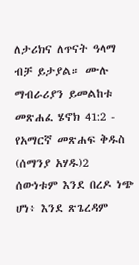ለታሪክና ለጥናት ዓላማ ብቻ ይታያል። ሙሉ ማብራሪያን ይመልከቱ መጽሐፈ ሄኖክ 41:2 - የአማርኛ መጽሐፍ ቅዱስ (ሰማንያ አሃዱ)2 ሰውነቱም እንደ በረዶ ነጭ ሆነ፥ እንደ ጽጌረዳም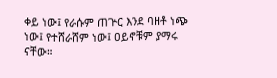ቀይ ነው፤ የራሱም ጠጕር እንደ ባዘቶ ነጭ ነው፤ የተሸራሸም ነው፤ ዐይኖቹም ያማሩ ናቸው።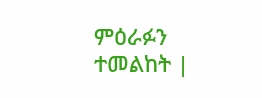ምዕራፉን ተመልከት |